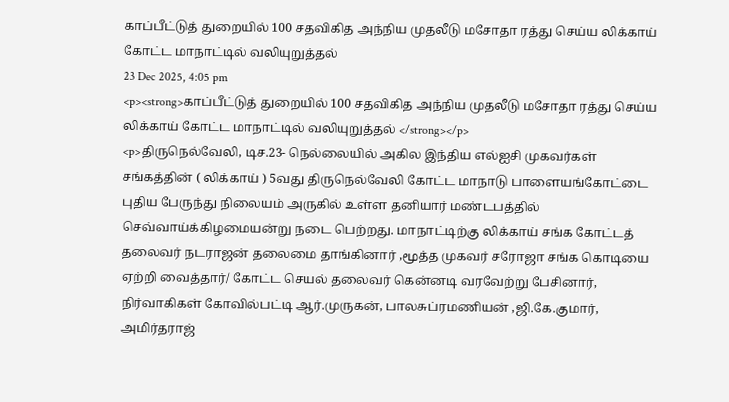காப்பீட்டுத் துறையில் 100 சதவிகித அந்நிய முதலீடு மசோதா ரத்து செய்ய லிக்காய் கோட்ட மாநாட்டில் வலியுறுத்தல்
23 Dec 2025, 4:05 pm
<p><strong>காப்பீட்டுத் துறையில் 100 சதவிகித அந்நிய முதலீடு மசோதா ரத்து செய்ய லிக்காய் கோட்ட மாநாட்டில் வலியுறுத்தல் </strong></p>
<p>திருநெல்வேலி, டிச.23- நெல்லையில் அகில இந்திய எல்ஐசி முகவர்கள் சங்கத்தின் ( லிக்காய் ) 5வது திருநெல்வேலி கோட்ட மாநாடு பாளையங்கோட்டை புதிய பேருந்து நிலையம் அருகில் உள்ள தனியார் மண்டபத்தில் செவ்வாய்க்கிழமையன்று நடை பெற்றது. மாநாட்டிற்கு லிக்காய் சங்க கோட்டத் தலைவர் நடராஜன் தலைமை தாங்கினார் ,மூத்த முகவர் சரோஜா சங்க கொடியை ஏற்றி வைத்தார்/ கோட்ட செயல் தலைவர் கென்னடி வரவேற்று பேசினார், நிர்வாகிகள் கோவில்பட்டி ஆர்.முருகன், பாலசுப்ரமணியன் ,ஜி.கே.குமார், அமிர்தராஜ்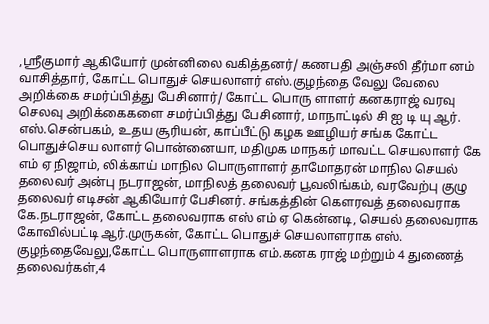,ஸ்ரீகுமார் ஆகியோர் முன்னிலை வகித்தனர்/ கணபதி அஞ்சலி தீர்மா னம் வாசித்தார், கோட்ட பொதுச் செயலாளர் எஸ்.குழந்தை வேலு வேலை அறிக்கை சமர்ப்பித்து பேசினார்/ கோட்ட பொரு ளாளர் கனகராஜ் வரவு செலவு அறிக்கைகளை சமர்ப்பித்து பேசினார், மாநாட்டில் சி ஐ டி யு ஆர். எஸ்.சென்பகம், உதய சூரியன், காப்பீட்டு கழக ஊழியர் சங்க கோட்ட பொதுச்செய லாளர் பொன்னையா, மதிமுக மாநகர் மாவட்ட செயலாளர் கே எம் ஏ நிஜாம், லிக்காய் மாநில பொருளாளர் தாமோதரன் மாநில செயல் தலைவர் அன்பு நடராஜன், மாநிலத் தலைவர் பூவலிங்கம், வரவேற்பு குழு தலைவர் எடிசன் ஆகியோர் பேசினர். சங்கத்தின் கௌரவத் தலைவராக கே.நடராஜன், கோட்ட தலைவராக எஸ் எம் ஏ கென்னடி, செயல் தலைவராக கோவில்பட்டி ஆர்.முருகன், கோட்ட பொதுச் செயலாளராக எஸ். குழந்தைவேலு,கோட்ட பொருளாளராக எம்.கனக ராஜ் மற்றும் 4 துணைத் தலைவர்கள்,4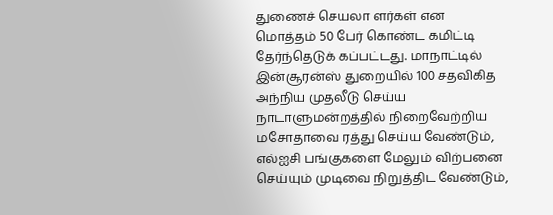துணைச் செயலா ளர்கள் என மொத்தம் 50 பேர் கொண்ட கமிட்டி தேர்ந்தெடுக் கப்பட்டது. மாநாட்டில் இன்சூரன்ஸ் துறையில் 100 சதவிகித அந்நிய முதலீடு செய்ய நாடாளுமன்றத்தில் நிறைவேற்றிய மசோதாவை ரத்து செய்ய வேண்டும், எல்ஐசி பங்குகளை மேலும் விற்பனை செய்யும் முடிவை நிறுத்திட வேண்டும்,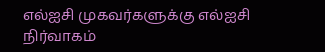எல்ஐசி முகவர்களுக்கு எல்ஐசி நிர்வாகம்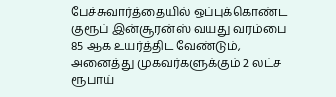பேச்சுவார்த்தையில் ஒப்புக்கொண்ட குரூப் இன்சூரன்ஸ் வயது வரம்பை 85 ஆக உயர்த்திட வேண்டும், அனைத்து முகவர்களுக்கும் 2 லட்ச ரூபாய்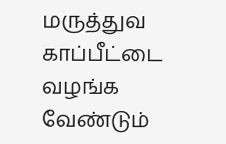மருத்துவ காப்பீட்டை வழங்க வேண்டும்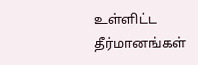உள்ளிட்ட தீர்மானங்கள்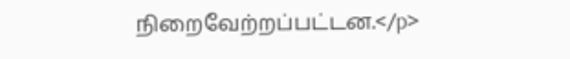நிறைவேற்றப்பட்டன.</p>